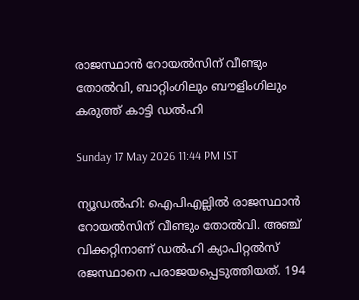രാജസ്ഥാന്‍ റോയല്‍സിന് വീണ്ടും തോല്‍വി, ബാറ്റിംഗിലും ബൗളിംഗിലും കരുത്ത് കാട്ടി ഡല്‍ഹി

Sunday 17 May 2026 11:44 PM IST

ന്യൂഡല്‍ഹി: ഐപിഎല്ലില്‍ രാജസ്ഥാന്‍ റോയല്‍സിന് വീണ്ടും തോല്‍വി. അഞ്ച് വിക്കറ്റിനാണ് ഡല്‍ഹി ക്യാപിറ്റല്‍സ് രജസ്ഥാനെ പരാജയപ്പെടുത്തിയത്. 194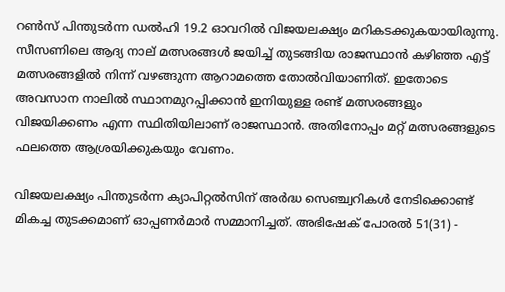റണ്‍സ് പിന്തുടര്‍ന്ന ഡല്‍ഹി 19.2 ഓവറില്‍ വിജയലക്ഷ്യം മറികടക്കുകയായിരുന്നു. സീസണിലെ ആദ്യ നാല് മത്സരങ്ങള്‍ ജയിച്ച് തുടങ്ങിയ രാജസ്ഥാന്‍ കഴിഞ്ഞ എട്ട് മത്സരങ്ങളില്‍ നിന്ന് വഴങ്ങുന്ന ആറാമത്തെ തോല്‍വിയാണിത്. ഇതോടെ അവസാന നാലില്‍ സ്ഥാനമുറപ്പിക്കാന്‍ ഇനിയുള്ള രണ്ട് മത്സരങ്ങളും വിജയിക്കണം എന്ന സ്ഥിതിയിലാണ് രാജസ്ഥാന്‍. അതിനോപ്പം മറ്റ് മത്സരങ്ങളുടെ ഫലത്തെ ആശ്രയിക്കുകയും വേണം.

വിജയലക്ഷ്യം പിന്തുടര്‍ന്ന ക്യാപിറ്റല്‍സിന് അര്‍ദ്ധ സെഞ്ച്വറികള്‍ നേടിക്കൊണ്ട് മികച്ച തുടക്കമാണ് ഓപ്പണര്‍മാര്‍ സമ്മാനിച്ചത്. അഭിഷേക് പോരല്‍ 51(31) -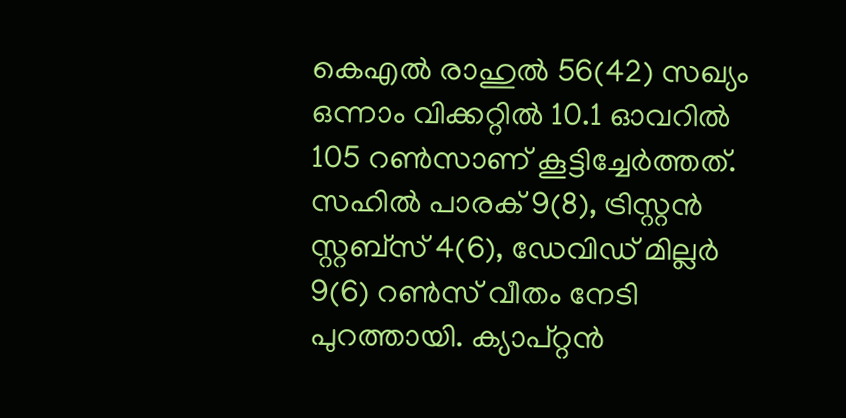കെഎല്‍ രാഹുല്‍ 56(42) സഖ്യം ഒന്നാം വിക്കറ്റില്‍ 10.1 ഓവറില്‍ 105 റണ്‍സാണ് കൂട്ടിച്ചേര്‍ത്തത്. സഹില്‍ പാരക് 9(8), ട്രിസ്റ്റന്‍ സ്റ്റബ്‌സ് 4(6), ഡേവിഡ് മില്ലര്‍ 9(6) റണ്‍സ് വീതം നേടി പുറത്തായി. ക്യാപ്റ്റന്‍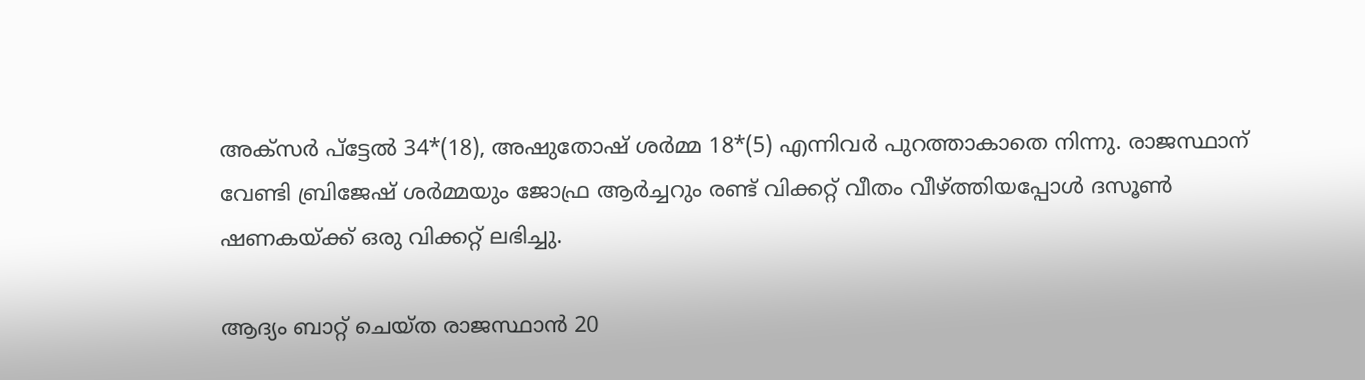അക്‌സര്‍ പ്‌ട്ടേല്‍ 34*(18), അഷുതോഷ് ശര്‍മ്മ 18*(5) എന്നിവര്‍ പുറത്താകാതെ നിന്നു. രാജസ്ഥാന് വേണ്ടി ബ്രിജേഷ് ശര്‍മ്മയും ജോഫ്ര ആര്‍ച്ചറും രണ്ട് വിക്കറ്റ് വീതം വീഴ്ത്തിയപ്പോള്‍ ദസൂണ്‍ ഷണകയ്ക്ക് ഒരു വിക്കറ്റ് ലഭിച്ചു.

ആദ്യം ബാറ്റ് ചെയ്ത രാജസ്ഥാന്‍ 20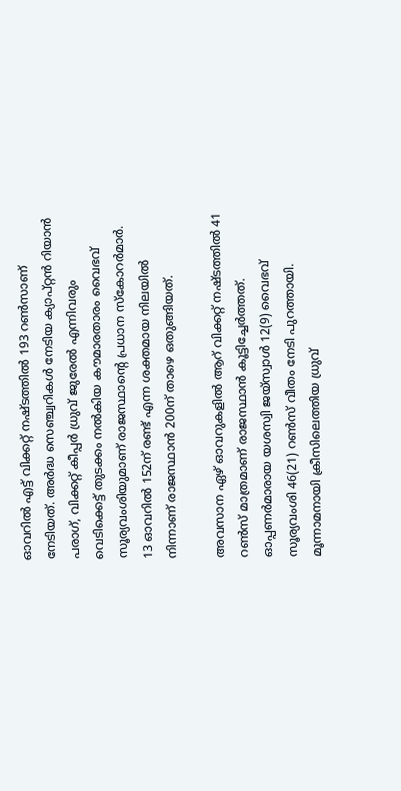ഓവറില്‍ എട്ട് വിക്കറ്റ് നഷ്ടത്തില്‍ 193 റണ്‍സാണ് നേടിയത്. അര്‍ദ്ധ സെഞ്ച്വറികള്‍ നേടിയ ക്യാപ്റ്റന്‍ റിയാന്‍ പരാഗ്, വിക്കറ്റ് കീപ്പര്‍ ധ്രുവ് ജുരേല്‍ എന്നിവരും വെടിക്കെട്ട് തുടക്കം നല്‍കിയ കൗമാരതാരം വൈഭവ് സൂര്യവംശിയുമാണ് രാജസ്ഥാന്റെ പ്രധാന സ്‌കോറര്‍മാര്‍. 13 ഓവറില്‍ 152ന് രണ്ട് എന്ന ശക്തമായ നിലയില്‍ നിന്നാണ് രാജസ്ഥാന്‍ 200ന് താഴെ ഒതുങ്ങിയത്.

അവസാന ഏഴ് ഓവറുകളില്‍ ആറ് വിക്കറ്റ് നഷ്ടത്തില്‍ 41 റണ്‍സ് മാത്രമാണ് രാജസ്ഥാന്‍ കൂട്ടിച്ചേര്‍ത്തത്. ഓപ്പണര്‍മാരായ യശസ്വി ജയ്സ്വാള്‍ 12(9) വൈഭവ് സൂര്യവംശി 46(21) റണ്‍സ് വീതം നേടി പുറത്തായി. മൂന്നാമനായി ക്രീസിലെത്തിയ ധ്രുവ്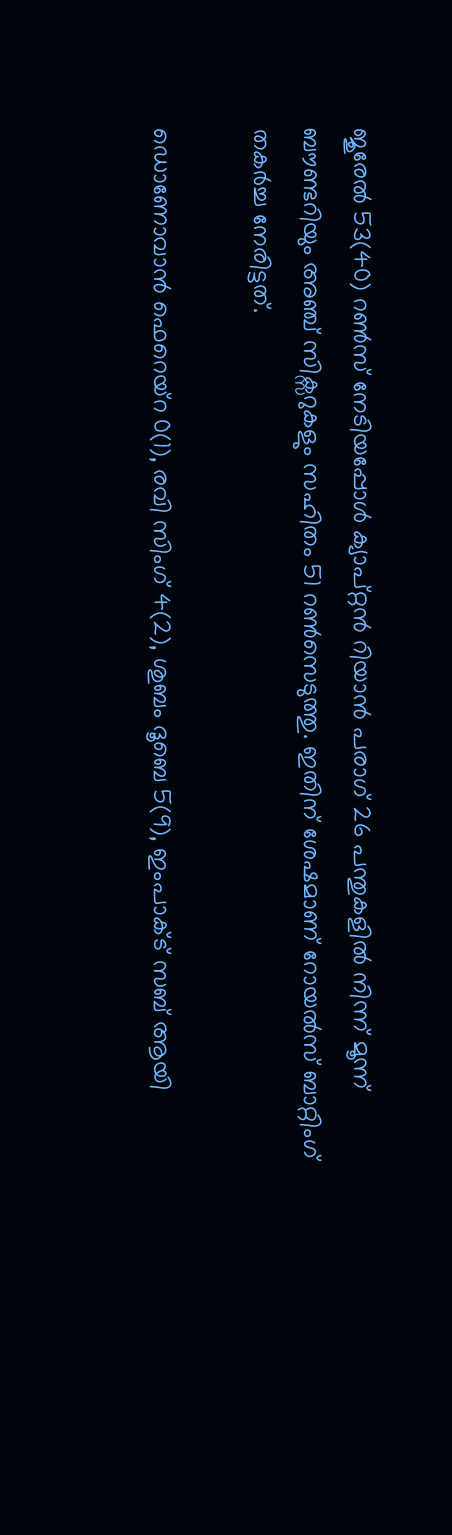ജുരേല്‍ 53(40) റണ്‍സ് നേടിയപ്പോള്‍ ക്യാപ്റ്റന്‍ റിയാന്‍ പരാഗ് 26 പന്തുകളില്‍ നിന്ന് മൂന്ന് ബൗണ്ടറിയും അഞ്ച് സിക്സറുകളും സഹിതം 51 റണ്‍സെടുത്തു. ഇതിന് ശേഷമാണ് റോയല്‍സ് ബാറ്റിംഗ് തകര്‍ച്ച നേരിട്ടത്.

ഡൊണോവാന്‍ ഫെറെയ്റ 0(1), രവി സിംഗ് 4(2), ശുബം ദൂബെ 5(9), ഇംപാക്ട് സബ് ആയി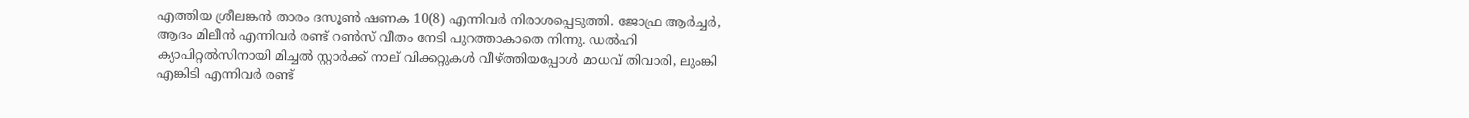എത്തിയ ശ്രീലങ്കന്‍ താരം ദസൂണ്‍ ഷണക 10(8) എന്നിവര്‍ നിരാശപ്പെടുത്തി. ജോഫ്ര ആര്‍ച്ചര്‍, ആദം മിലീന്‍ എന്നിവര്‍ രണ്ട് റണ്‍സ് വീതം നേടി പുറത്താകാതെ നിന്നു. ഡല്‍ഹി ക്യാപിറ്റല്‍സിനായി മിച്ചല്‍ സ്റ്റാര്‍ക്ക് നാല് വിക്കറ്റുകള്‍ വീഴ്ത്തിയപ്പോള്‍ മാധവ് തിവാരി, ലുംങ്കി എങ്കിടി എന്നിവര്‍ രണ്ട്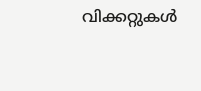വിക്കറ്റുകള്‍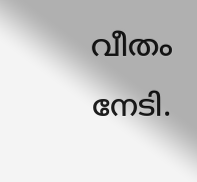വീതം നേടി.